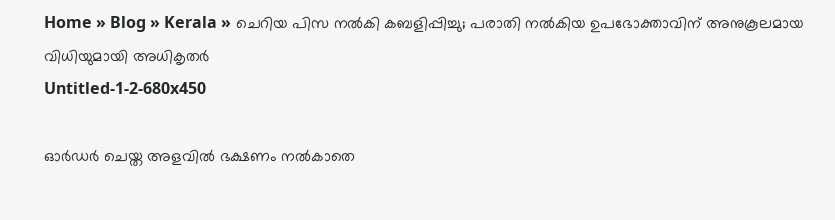Home » Blog » Kerala » ചെറിയ പിസ നൽകി കബളിപ്പിച്ചു; പരാതി നൽകിയ ഉപഭോക്താവിന് അനുകൂലമായ വിധിയുമായി അധികൃതർ
Untitled-1-2-680x450

ഓർഡർ ചെയ്ത അളവിൽ ഭക്ഷണം നൽകാതെ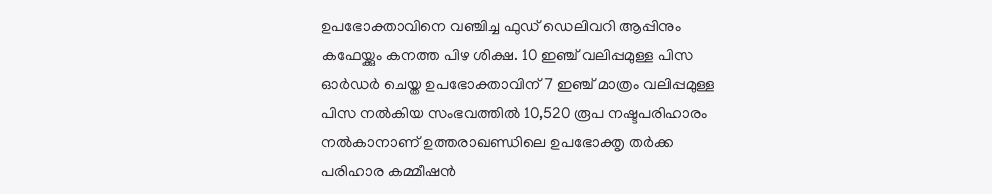ഉപഭോക്താവിനെ വഞ്ചിച്ച ഫുഡ് ഡെലിവറി ആപ്പിനും കഫേയ്ക്കും കനത്ത പിഴ ശിക്ഷ. 10 ഇഞ്ച് വലിപ്പമുള്ള പിസ ഓർഡർ ചെയ്ത ഉപഭോക്താവിന് 7 ഇഞ്ച് മാത്രം വലിപ്പമുള്ള പിസ നൽകിയ സംഭവത്തിൽ 10,520 രൂപ നഷ്ടപരിഹാരം നൽകാനാണ് ഉത്തരാഖണ്ഡിലെ ഉപഭോക്തൃ തർക്ക പരിഹാര കമ്മീഷൻ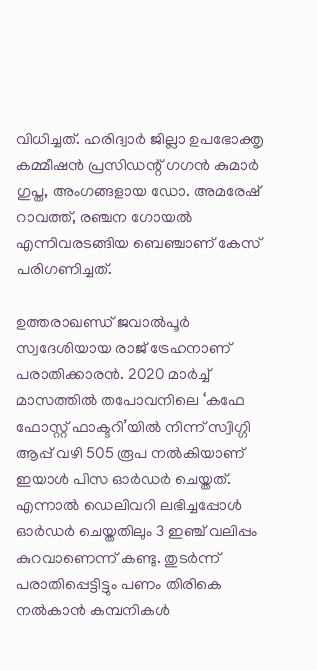വിധിച്ചത്. ഹരിദ്വാർ ജില്ലാ ഉപഭോക്തൃ കമ്മീഷൻ പ്രസിഡന്റ് ഗഗൻ കുമാർ ഗുപ്ത, അംഗങ്ങളായ ഡോ. അമരേഷ് റാവത്ത്, രഞ്ചന ഗോയൽ എന്നിവരടങ്ങിയ ബെഞ്ചാണ് കേസ് പരിഗണിച്ചത്.

ഉത്തരാഖണ്ഡ് ജവാൽപൂർ സ്വദേശിയായ രാജ് ട്രേഹനാണ് പരാതിക്കാരൻ. 2020 മാർച്ച് മാസത്തിൽ തപോവനിലെ ‘കഫേ ഫോസ്റ്റ് ഫാക്ടറി’യിൽ നിന്ന് സ്വിഗ്ഗി ആപ്പ് വഴി 505 രൂപ നൽകിയാണ് ഇയാൾ പിസ ഓർഡർ ചെയ്തത്. എന്നാൽ ഡെലിവറി ലഭിച്ചപ്പോൾ ഓർഡർ ചെയ്തതിലും 3 ഇഞ്ച് വലിപ്പം കുറവാണെന്ന് കണ്ടു. തുടർന്ന് പരാതിപ്പെട്ടിട്ടും പണം തിരികെ നൽകാൻ കമ്പനികൾ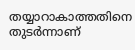തയ്യാറാകാത്തതിനെ തുടർന്നാണ്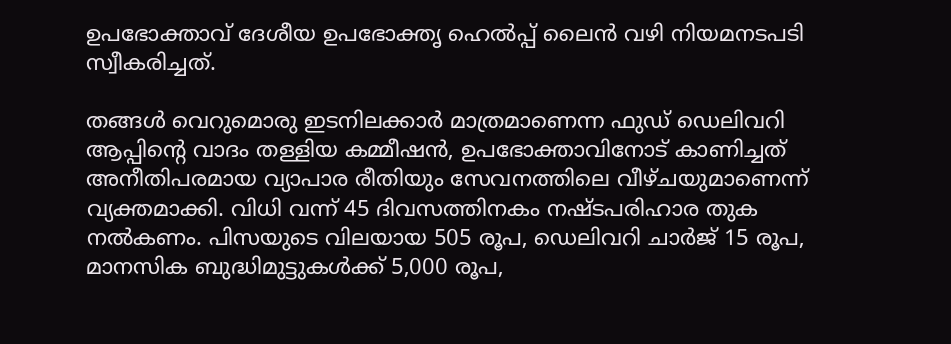ഉപഭോക്താവ് ദേശീയ ഉപഭോക്തൃ ഹെൽപ്പ് ലൈൻ വഴി നിയമനടപടി സ്വീകരിച്ചത്.

തങ്ങൾ വെറുമൊരു ഇടനിലക്കാർ മാത്രമാണെന്ന ഫുഡ് ഡെലിവറി ആപ്പിന്റെ വാദം തള്ളിയ കമ്മീഷൻ, ഉപഭോക്താവിനോട് കാണിച്ചത് അനീതിപരമായ വ്യാപാര രീതിയും സേവനത്തിലെ വീഴ്ചയുമാണെന്ന് വ്യക്തമാക്കി. വിധി വന്ന് 45 ദിവസത്തിനകം നഷ്ടപരിഹാര തുക നൽകണം. പിസയുടെ വിലയായ 505 രൂപ, ഡെലിവറി ചാർജ് 15 രൂപ, മാനസിക ബുദ്ധിമുട്ടുകൾക്ക് 5,000 രൂപ,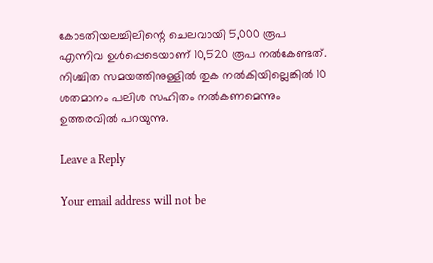കോടതിയലച്ചിലിന്റെ ചെലവായി 5,000 രൂപ എന്നിവ ഉൾപ്പെടെയാണ് 10,520 രൂപ നൽകേണ്ടത്. നിശ്ചിത സമയത്തിനുള്ളിൽ തുക നൽകിയില്ലെങ്കിൽ 10 ശതമാനം പലിശ സഹിതം നൽകണമെന്നും ഉത്തരവിൽ പറയുന്നു.

Leave a Reply

Your email address will not be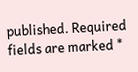published. Required fields are marked *